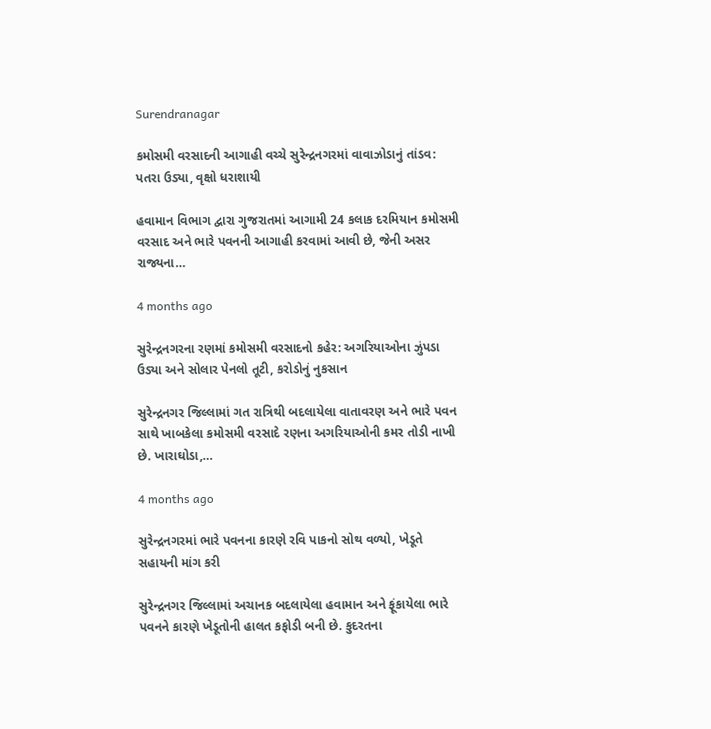Surendranagar

કમોસમી વરસાદની આગાહી વચ્ચે સુરેન્દ્રનગરમાં વાવાઝોડાનું તાંડવ: પતરા ઉડ્યા, વૃક્ષો ધરાશાયી

હવામાન વિભાગ દ્વારા ગુજરાતમાં આગામી 24 કલાક દરમિયાન કમોસમી વરસાદ અને ભારે પવનની આગાહી કરવામાં આવી છે, જેની અસર રાજ્યના…

4 months ago

સુરેન્દ્રનગરના રણમાં કમોસમી વરસાદનો કહેર: અગરિયાઓના ઝુંપડા ઉડ્યા અને સોલાર પેનલો તૂટી, કરોડોનું નુકસાન

સુરેન્દ્રનગર જિલ્લામાં ગત રાત્રિથી બદલાયેલા વાતાવરણ અને ભારે પવન સાથે ખાબકેલા કમોસમી વરસાદે રણના અગરિયાઓની કમર તોડી નાખી છે. ખારાઘોડા,…

4 months ago

સુરેન્દ્રનગરમાં ભારે પવનના કારણે રવિ પાકનો સોથ વળ્યો, ખેડૂતે સહાયની માંગ કરી

સુરેન્દ્રનગર જિલ્લામાં અચાનક બદલાયેલા હવામાન અને ફૂંકાયેલા ભારે પવનને કારણે ખેડૂતોની હાલત કફોડી બની છે. કુદરતના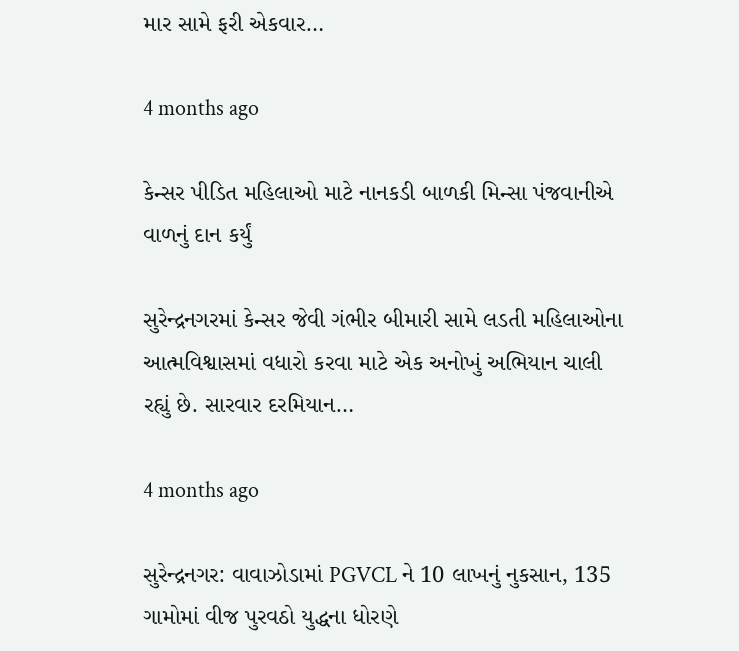માર સામે ફરી એકવાર…

4 months ago

કેન્સર પીડિત મહિલાઓ માટે નાનકડી બાળકી મિન્સા પંજવાનીએ વાળનું દાન કર્યું

સુરેન્દ્રનગરમાં કેન્સર જેવી ગંભીર બીમારી સામે લડતી મહિલાઓના આત્મવિશ્વાસમાં વધારો કરવા માટે એક અનોખું અભિયાન ચાલી રહ્યું છે. સારવાર દરમિયાન…

4 months ago

સુરેન્દ્રનગર: વાવાઝોડામાં PGVCL ને 10 લાખનું નુકસાન, 135 ગામોમાં વીજ પુરવઠો યુદ્ધના ધોરણે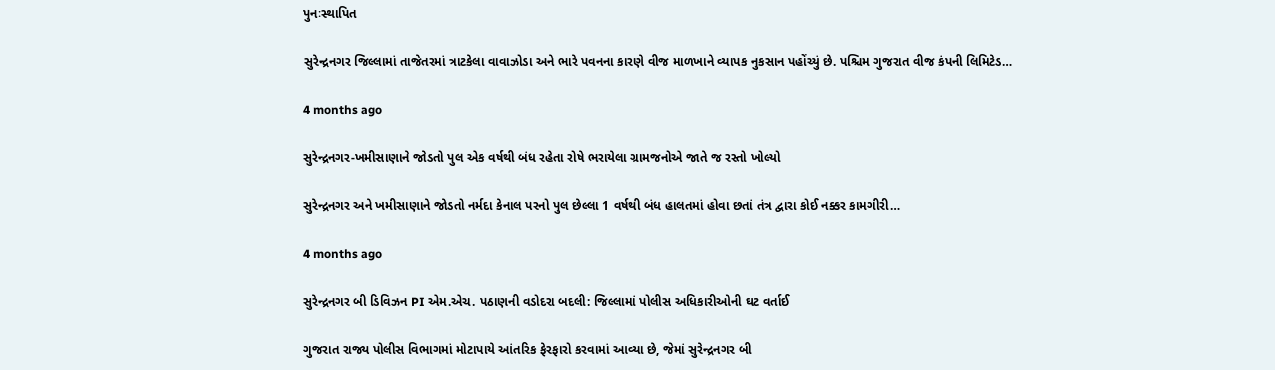પુનઃસ્થાપિત

સુરેન્દ્રનગર જિલ્લામાં તાજેતરમાં ત્રાટકેલા વાવાઝોડા અને ભારે પવનના કારણે વીજ માળખાને વ્યાપક નુકસાન પહોંચ્યું છે. પશ્ચિમ ગુજરાત વીજ કંપની લિમિટેડ…

4 months ago

સુરેન્દ્રનગર-ખમીસાણાને જોડતો પુલ એક વર્ષથી બંધ રહેતા રોષે ભરાયેલા ગ્રામજનોએ જાતે જ રસ્તો ખોલ્યો

સુરેન્દ્રનગર અને ખમીસાણાને જોડતો નર્મદા કેનાલ પરનો પુલ છેલ્લા 1 વર્ષથી બંધ હાલતમાં હોવા છતાં તંત્ર દ્વારા કોઈ નક્કર કામગીરી…

4 months ago

સુરેન્દ્રનગર બી ડિવિઝન PI એમ.એચ. પઠાણની વડોદરા બદલી: જિલ્લામાં પોલીસ અધિકારીઓની ઘટ વર્તાઈ

ગુજરાત રાજ્ય પોલીસ વિભાગમાં મોટાપાયે આંતરિક ફેરફારો કરવામાં આવ્યા છે, જેમાં સુરેન્દ્રનગર બી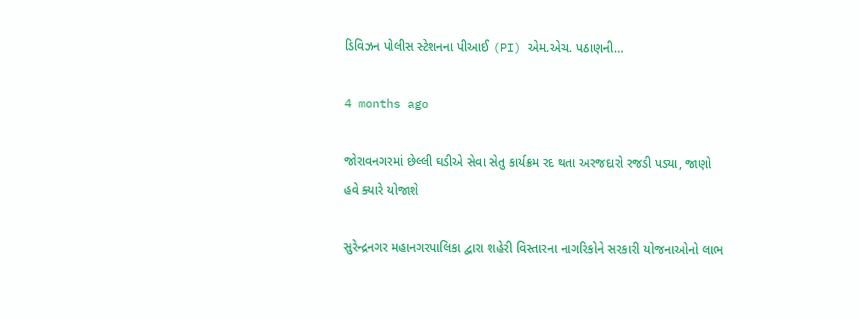ડિવિઝન પોલીસ સ્ટેશનના પીઆઈ (PI) એમ.એચ. પઠાણની…

4 months ago

જોરાવનગરમાં છેલ્લી ઘડીએ સેવા સેતુ કાર્યક્રમ રદ થતા અરજદારો રજડી પડ્યા, જાણો હવે ક્યારે યોજાશે

સુરેન્દ્રનગર મહાનગરપાલિકા દ્વારા શહેરી વિસ્તારના નાગરિકોને સરકારી યોજનાઓનો લાભ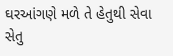ઘરઆંગણે મળે તે હેતુથી સેવા સેતુ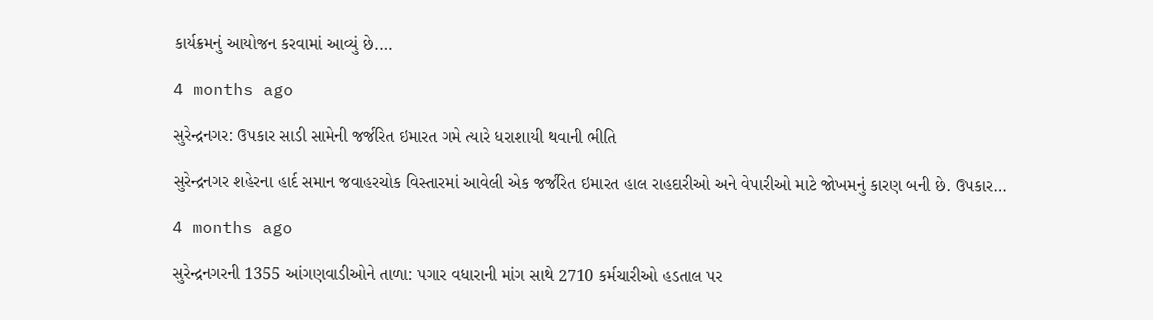કાર્યક્રમનું આયોજન કરવામાં આવ્યું છે.…

4 months ago

સુરેન્દ્રનગર: ઉપકાર સાડી સામેની જર્જરિત ઇમારત ગમે ત્યારે ધરાશાયી થવાની ભીતિ

સુરેન્દ્રનગર શહેરના હાર્દ સમાન જવાહરચોક વિસ્તારમાં આવેલી એક જર્જરિત ઇમારત હાલ રાહદારીઓ અને વેપારીઓ માટે જોખમનું કારણ બની છે. ઉપકાર…

4 months ago

સુરેન્દ્રનગરની 1355 આંગણવાડીઓને તાળા: પગાર વધારાની માંગ સાથે 2710 કર્મચારીઓ હડતાલ પર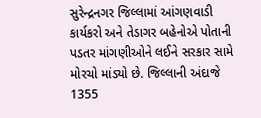સુરેન્દ્રનગર જિલ્લામાં આંગણવાડી કાર્યકરો અને તેડાગર બહેનોએ પોતાની પડતર માંગણીઓને લઈને સરકાર સામે મોરચો માંડ્યો છે. જિલ્લાની અંદાજે 1355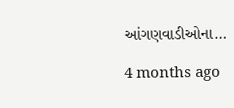આંગણવાડીઓના…

4 months ago